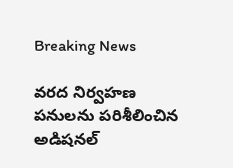Breaking News

వరద నిర్వహణ పనులను పరిశీలించిన అడిషనల్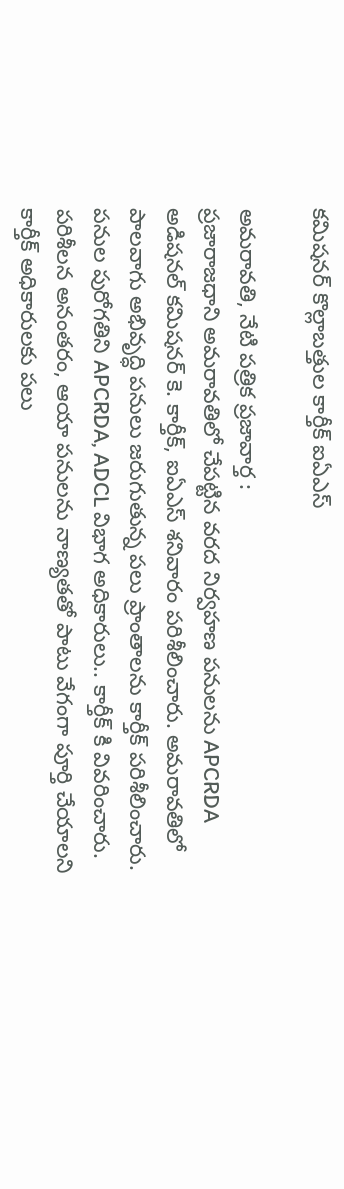కమిషనర్ కొల్లాబత్తుల కార్తీక్ ఐఏఎస్

అమరావతి, నేటి పత్రిక ప్రజావార్త :
ప్రజారాజధాని అమరావతిలో చేపట్టిన వరద నిర్వహణ పనులను APCRDA అడిషనల్ కమిషనర్ కె. కార్తీక్, ఐఏఎస్ శనివారం పరిశీలించారు. అమరావతిలో పాలవాగు అభివృద్ధి పనులు జరుగుతున్న పలు ప్రాంతాలను కార్తీక్ పరిశీలించారు. పనుల పురోగతిని APCRDA, ADCL విభాగ అధికారులు.. కార్తీక్ కి వివరించారు. పరిశీలన అనంతరం, ఆయా పనులను నాణ్యతతో పాటు వేగంగా పూర్తి చేయాలని కార్తీక్ అధికారులకు పలు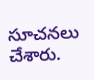సూచనలు చేశారు.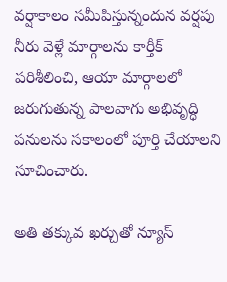వర్షాకాలం సమీపిస్తున్నందున వర్షపు నీరు వెళ్లే మార్గాలను కార్తీక్ పరిశీలించి, ఆయా మార్గాలలో జరుగుతున్న పాలవాగు అభివృద్ధి పనులను సకాలంలో పూర్తి చేయాలని సూచించారు.

అతి తక్కువ ఖర్చుతో న్యూస్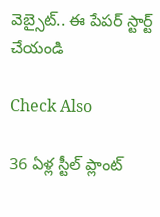వెబ్సైట్.. ఈ పేపర్ స్టార్ట్ చేయండి

Check Also

36 ఏళ్ల స్టీల్ ప్లాంట్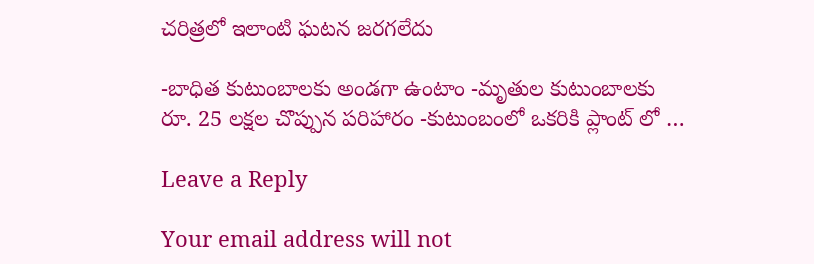చరిత్రలో ఇలాంటి ఘటన జరగలేదు

-బాధిత కుటుంబాలకు అండగా ఉంటాం -మృతుల కుటుంబాలకు రూ. 25 లక్షల చొప్పున పరిహారం -కుటుంబంలో ఒకరికి ప్లాంట్ లో …

Leave a Reply

Your email address will not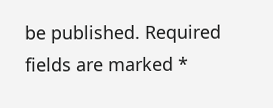be published. Required fields are marked *